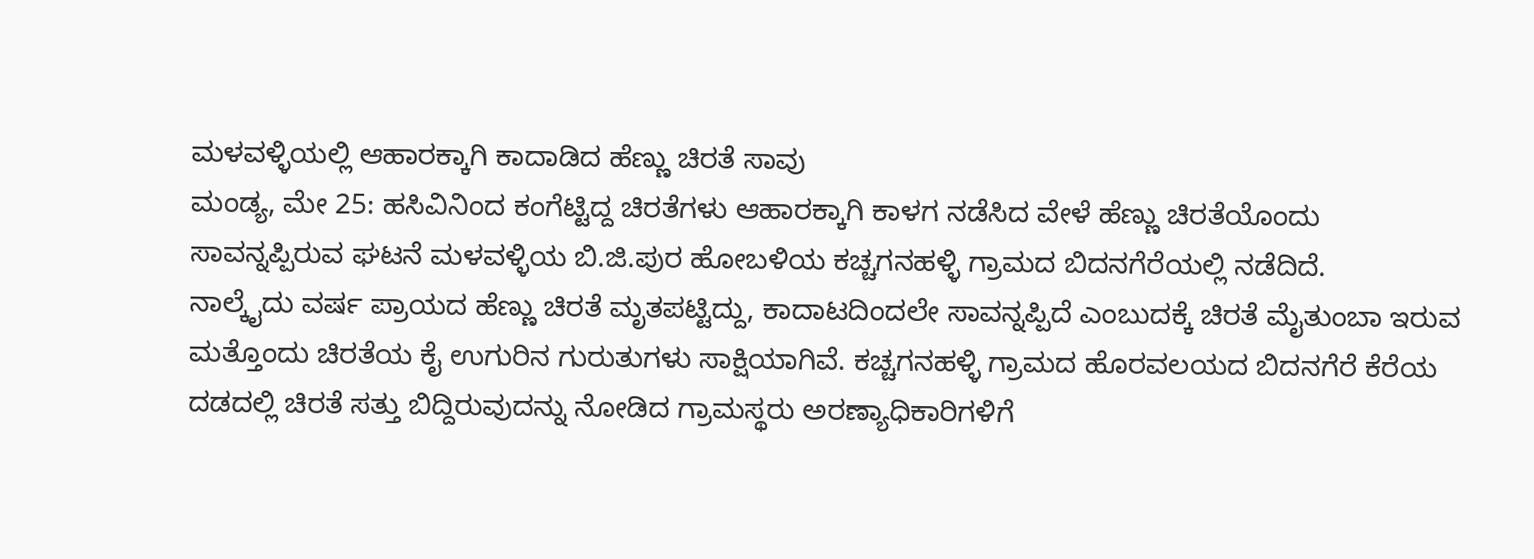ಮಳವಳ್ಳಿಯಲ್ಲಿ ಆಹಾರಕ್ಕಾಗಿ ಕಾದಾಡಿದ ಹೆಣ್ಣು ಚಿರತೆ ಸಾವು
ಮಂಡ್ಯ, ಮೇ 25: ಹಸಿವಿನಿಂದ ಕಂಗೆಟ್ಟಿದ್ದ ಚಿರತೆಗಳು ಆಹಾರಕ್ಕಾಗಿ ಕಾಳಗ ನಡೆಸಿದ ವೇಳೆ ಹೆಣ್ಣು ಚಿರತೆಯೊಂದು ಸಾವನ್ನಪ್ಪಿರುವ ಘಟನೆ ಮಳವಳ್ಳಿಯ ಬಿ.ಜಿ.ಪುರ ಹೋಬಳಿಯ ಕಚ್ಚಗನಹಳ್ಳಿ ಗ್ರಾಮದ ಬಿದನಗೆರೆಯಲ್ಲಿ ನಡೆದಿದೆ.
ನಾಲ್ಕೈದು ವರ್ಷ ಪ್ರಾಯದ ಹೆಣ್ಣು ಚಿರತೆ ಮೃತಪಟ್ಟಿದ್ದು, ಕಾದಾಟದಿಂದಲೇ ಸಾವನ್ನಪ್ಪಿದೆ ಎಂಬುದಕ್ಕೆ ಚಿರತೆ ಮೈತುಂಬಾ ಇರುವ ಮತ್ತೊಂದು ಚಿರತೆಯ ಕೈ ಉಗುರಿನ ಗುರುತುಗಳು ಸಾಕ್ಷಿಯಾಗಿವೆ. ಕಚ್ಚಗನಹಳ್ಳಿ ಗ್ರಾಮದ ಹೊರವಲಯದ ಬಿದನಗೆರೆ ಕೆರೆಯ ದಡದಲ್ಲಿ ಚಿರತೆ ಸತ್ತು ಬಿದ್ದಿರುವುದನ್ನು ನೋಡಿದ ಗ್ರಾಮಸ್ಥರು ಅರಣ್ಯಾಧಿಕಾರಿಗಳಿಗೆ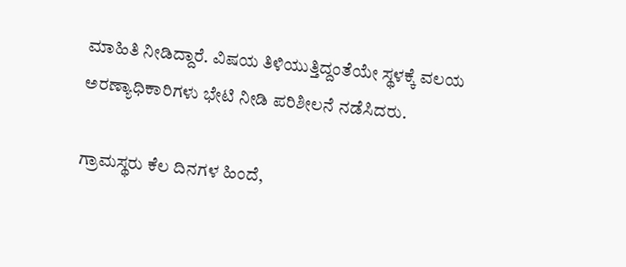ಮಾಹಿತಿ ನೀಡಿದ್ದಾರೆ. ವಿಷಯ ತಿಳಿಯುತ್ತಿದ್ದಂತೆಯೇ ಸ್ಥಳಕ್ಕೆ ವಲಯ ಅರಣ್ಯಾಧಿಕಾರಿಗಳು ಭೇಟಿ ನೀಡಿ ಪರಿಶೀಲನೆ ನಡೆಸಿದರು.

ಗ್ರಾಮಸ್ಥರು ಕೆಲ ದಿನಗಳ ಹಿಂದೆ,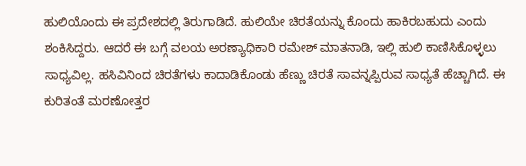ಹುಲಿಯೊಂದು ಈ ಪ್ರದೇಶದಲ್ಲಿ ತಿರುಗಾಡಿದೆ. ಹುಲಿಯೇ ಚಿರತೆಯನ್ನು ಕೊಂದು ಹಾಕಿರಬಹುದು ಎಂದು ಶಂಕಿಸಿದ್ದರು. ಆದರೆ ಈ ಬಗ್ಗೆ ವಲಯ ಅರಣ್ಯಾಧಿಕಾರಿ ರಮೇಶ್ ಮಾತನಾಡಿ, ಇಲ್ಲಿ ಹುಲಿ ಕಾಣಿಸಿಕೊಳ್ಳಲು ಸಾಧ್ಯವಿಲ್ಲ. ಹಸಿವಿನಿಂದ ಚಿರತೆಗಳು ಕಾದಾಡಿಕೊಂಡು ಹೆಣ್ಣು ಚಿರತೆ ಸಾವನ್ನಪ್ಪಿರುವ ಸಾಧ್ಯತೆ ಹೆಚ್ಚಾಗಿದೆ. ಈ ಕುರಿತಂತೆ ಮರಣೋತ್ತರ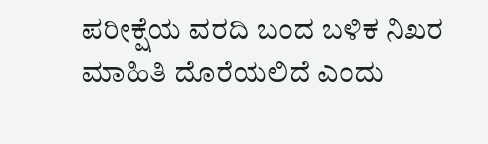ಪರೀಕ್ಷೆಯ ವರದಿ ಬಂದ ಬಳಿಕ ನಿಖರ ಮಾಹಿತಿ ದೊರೆಯಲಿದೆ ಎಂದು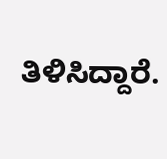ತಿಳಿಸಿದ್ದಾರೆ.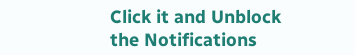Click it and Unblock the Notifications